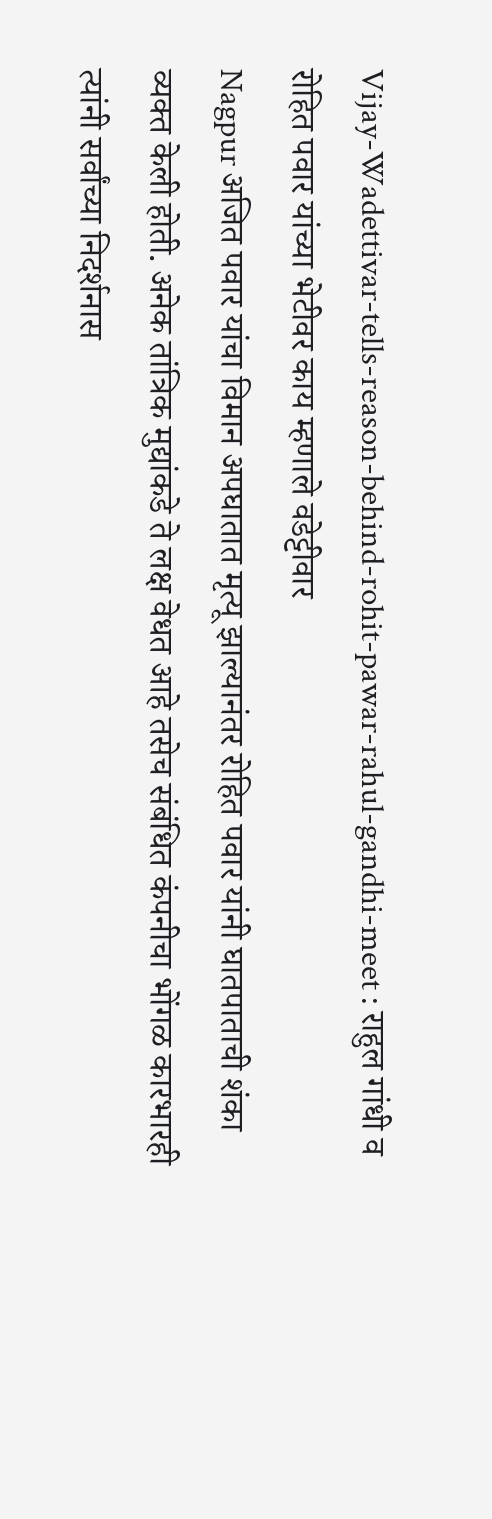Vijay-Wadettivar-tells-reason-behind-rohit-pawar-rahul-gandhi-meet : राहुल गांधी व रोहित पवार यांच्या भेटीवर काय म्हणाले वडेट्टीवार
Nagpur अजित पवार यांचा विमान अपघातात मृत्यू झाल्यानंतर रोहित पवार यांनी घातपाताची शंका व्यक्त केली होती. अनेक तांत्रिक मुद्यांकडे ते लक्ष वेधत आहे तसेच संबंधित कंपनीचा भोंगळ कारभारही त्यांनी सर्वांच्या निदर्शनास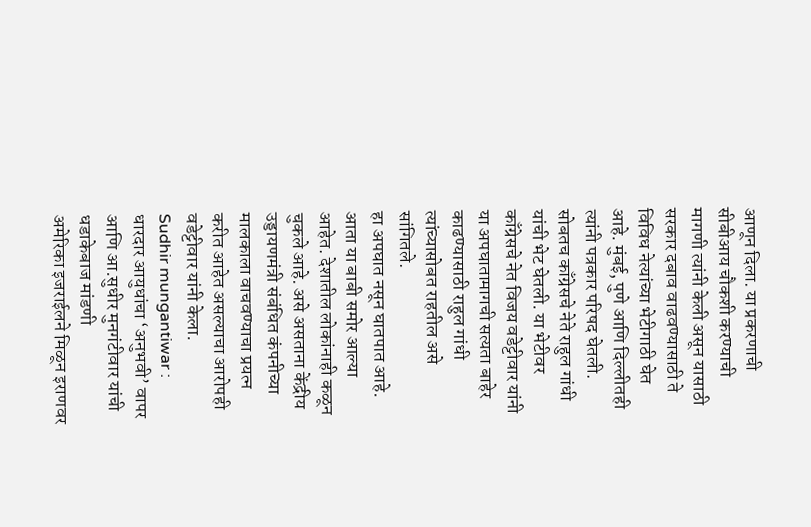आणून दिला. या प्रकरणाची सीबीआय चौकशी करण्याची मागणी त्यांनी केली असून यासाठी सरकार दबाव वाढवण्यासाठी ते विविध नेत्यांच्या भेटीगाठी घेत आहे. मुंबई, पुणे आणि दिल्लीतही त्यांनी पत्रकार परिषद घेतली. सोबतच काँग्रेसचे नेते राहुल गांधी यांची भेट घेतली. या भेटीवर काँग्रेसचे नेत विजय वडेट्टीवार यांनी या अपघातामागची सत्यता बाहेर काढण्यासाठी राहुल गांधी त्यांच्यासोबत राहतील असे सांगितले.
हा अपघात नसून घातपात आहे. आता या बाबी समोर आल्या आहेत. देशातील लोकांनाही कळून चुकले आहे. असे असताना केंद्रीय उड्डायणमंत्री संबंधित कंपनीच्या मालकाला वाचवण्याचा प्रयत्न करीत आहेत असल्याचा आरोपही वडेट्टीवार यांनी केला.
Sudhir mungantiwar : धारदार आयुधांचा ‘अनुभवी’ वापर आणि आ.सुधीर मुनगंटीवार यांची धडाकेबाज मांडणी
अमेरिका इजराईलने मिळून इराणवर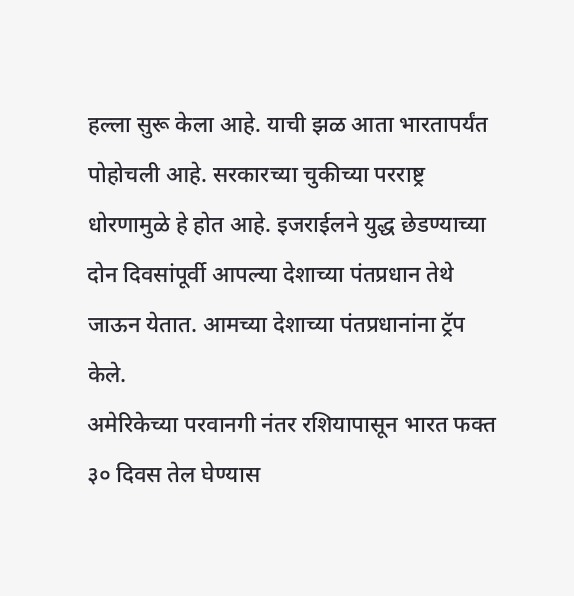हल्ला सुरू केला आहे. याची झळ आता भारतापर्यंत पोहोचली आहे. सरकारच्या चुकीच्या परराष्ट्र धोरणामुळे हे होत आहे. इजराईलने युद्ध छेडण्याच्या दोन दिवसांपूर्वी आपल्या देशाच्या पंतप्रधान तेथे जाऊन येतात. आमच्या देशाच्या पंतप्रधानांना ट्रॅप केले.
अमेरिकेच्या परवानगी नंतर रशियापासून भारत फक्त ३० दिवस तेल घेण्यास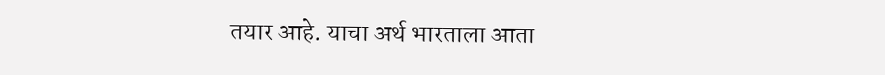तयार आहे. याचा अर्थ भारताला आता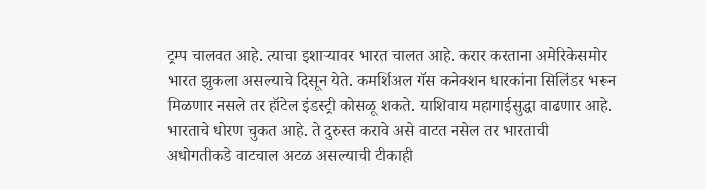ट्रम्प चालवत आहे. त्याचा इशाऱ्यावर भारत चालत आहे. करार करताना अमेरिकेसमोर भारत झुकला असल्याचे दिसून येते. कमर्शिअल गॅस कनेक्शन धारकांना सिलिंडर भरून मिळणार नसले तर हॉटेल इंडस्ट्री कोसळू शकते. याशिवाय महागाईसुद्धा वाढणार आहे. भारताचे धोरण चुकत आहे. ते दुरुस्त करावे असे वाटत नसेल तर भारताची अधोगतीकडे वाटचाल अटळ असल्याची टीकाही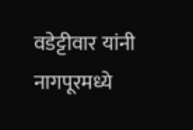वडेट्टीवार यांनी नागपूरमध्ये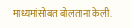माध्यमांसोबत बोलताना केली.